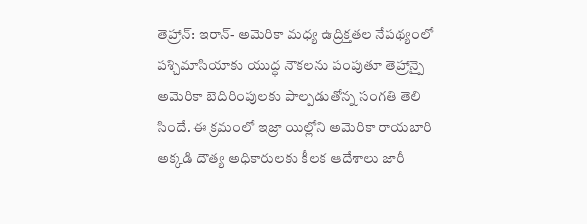తెహ్రాన్: ఇరాన్- అమెరికా మధ్య ఉద్రిక్తతల నేపథ్యంలో పశ్చిమాసియాకు యుద్ధ నౌకలను పంపుతూ తెహ్రాన్పై అమెరికా బెదిరింపులకు పాల్పడుతోన్న సంగతి తెలి సిందే. ఈ క్రమంలో ఇజ్రా యిల్లోని అమెరికా రాయబారి అక్కడి దౌత్య అధికారులకు కీలక ఆదేశాలు జారీ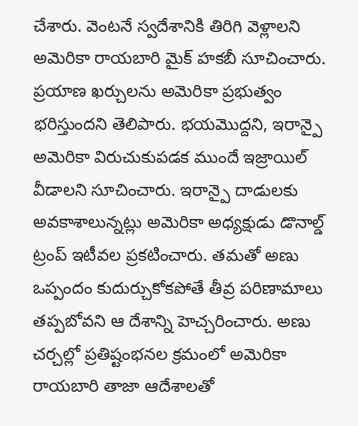చేశారు. వెంటనే స్వదేశానికి తిరిగి వెళ్లాలని అమెరికా రాయబారి మైక్ హకబీ సూచించారు. ప్రయాణ ఖర్చులను అమెరికా ప్రభుత్వం భరిస్తుందని తెలిపారు. భయమొద్దని, ఇరాన్పై అమెరికా విరుచుకుపడక ముందే ఇజ్రాయిల్ వీడాలని సూచించారు. ఇరాన్పై దాడులకు అవకాశాలున్నట్లు అమెరికా అధ్యక్షుడు డొనాల్డ్ ట్రంప్ ఇటీవల ప్రకటించారు. తమతో అణు ఒప్పందం కుదుర్చుకోకపోతే తీవ్ర పరిణామాలు తప్పబోవని ఆ దేశాన్ని హెచ్చరించారు. అణు చర్చల్లో ప్రతిష్టంభనల క్రమంలో అమెరికా రాయబారి తాజా ఆదేశాలతో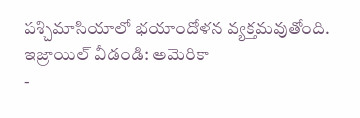పశ్చిమాసియాలో భయాందోళన వ్యక్తమవుతోంది.
ఇజ్రాయిల్ వీడండి: అమెరికా
-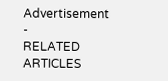Advertisement -
RELATED ARTICLES